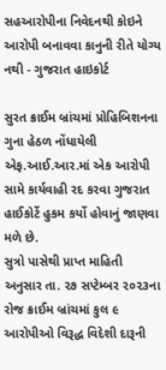સહઆરોપીના નિવેદનથી કોઇને આરોપી બનાવવા કાનુની રીતે યોગ્ય નથી - ગુજરાત હાઇકોર્ટ

સુરત ક્રાઈમ બ્રાંચમાં પ્રોહિબિશનના ગુના હેઠળ નોંધાયેલી એફ.આઈ.આર.માં એક આરોપી સામે કાર્યવાહી રદ કરવા ગુજરાત હાઈકોર્ટે હુકમ કર્યો હોવાનું જાણવા મળે છે.
સુત્રો પાસેથી પ્રાપ્ત માહિતી અનુસાર તા. ૨૭ સપ્ટેમ્બર ૨૦૨૩ના રોજ ક્રાઈમ બ્રાંચમાં કુલ ૯ આરોપીઓ વિરૂદ્ધ વિદેશી દારૂની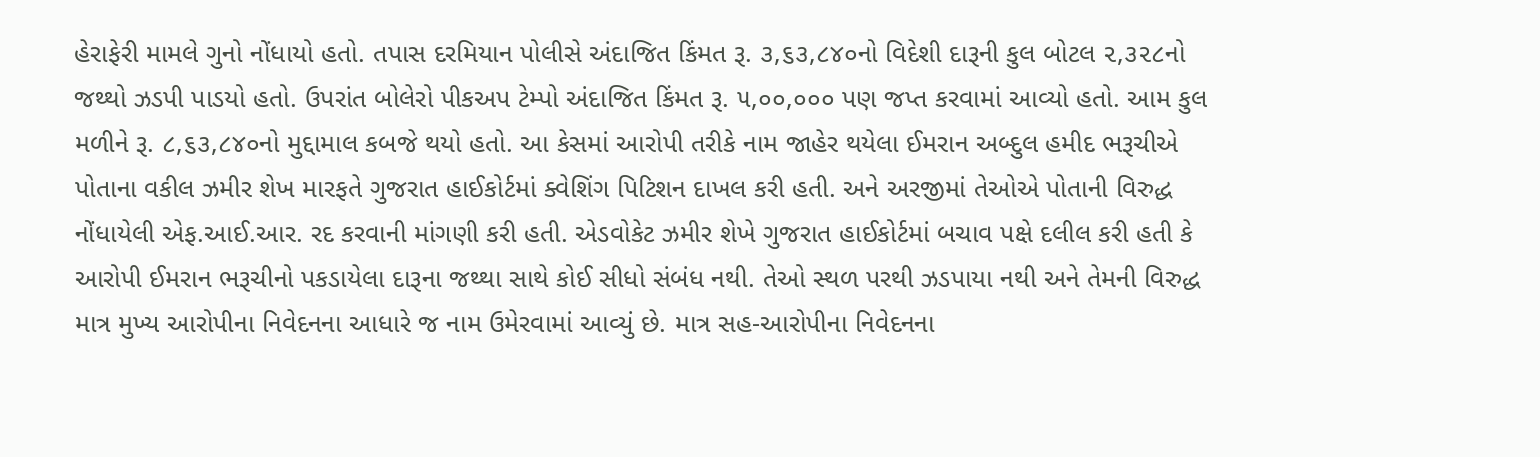હેરાફેરી મામલે ગુનો નોંધાયો હતો. તપાસ દરમિયાન પોલીસે અંદાજિત કિંમત રૂ. ૩,૬૩,૮૪૦નો વિદેશી દારૂની કુલ બોટલ ૨,૩૨૮નો જથ્થો ઝડપી પાડયો હતો. ઉપરાંત બોલેરો પીકઅપ ટેમ્પો અંદાજિત કિંમત રૂ. ૫,૦૦,૦૦૦ પણ જપ્ત કરવામાં આવ્યો હતો. આમ કુલ મળીને રૂ. ૮,૬૩,૮૪૦નો મુદ્દામાલ કબજે થયો હતો. આ કેસમાં આરોપી તરીકે નામ જાહેર થયેલા ઈમરાન અબ્દુલ હમીદ ભરૂચીએ પોતાના વકીલ ઝમીર શેખ મારફતે ગુજરાત હાઈકોર્ટમાં ક્વેશિંગ પિટિશન દાખલ કરી હતી. અને અરજીમાં તેઓએ પોતાની વિરુદ્ધ નોંધાયેલી એફ.આઈ.આર. રદ કરવાની માંગણી કરી હતી. એડવોકેટ ઝમીર શેખે ગુજરાત હાઈકોર્ટમાં બચાવ પક્ષે દલીલ કરી હતી કે આરોપી ઈમરાન ભરૂચીનો પકડાયેલા દારૂના જથ્થા સાથે કોઈ સીધો સંબંધ નથી. તેઓ સ્થળ પરથી ઝડપાયા નથી અને તેમની વિરુદ્ધ માત્ર મુખ્ય આરોપીના નિવેદનના આધારે જ નામ ઉમેરવામાં આવ્યું છે. માત્ર સહ-આરોપીના નિવેદનના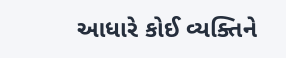આધારે કોઈ વ્યક્તિને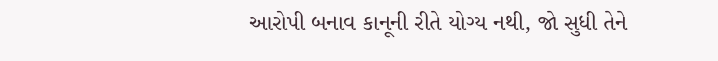આરોપી બનાવ કાનૂની રીતે યોગ્ય નથી, જો સુધી તેને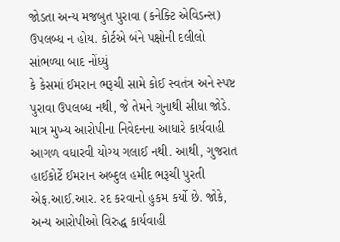જોડતા અન્ય મજબુત પુરાવા (કનેક્ટિ એવિડન્સ) ઉપલબ્ધ ન હોય. કોર્ટએ બંને પક્ષોની દલીલો સાંભળ્યા બાદ નોંધ્યું
કે કેસમાં ઈમરાન ભરૂચી સામે કોઈ સ્વતંત્ર અને સ્પષ્ટ પુરાવા ઉપલબ્ધ નથી, જે તેમને ગુનાથી સીધા જોડે. માત્ર મુખ્ય આરોપીના નિવેદનના આધારે કાર્યવાહી આગળ વધારવી યોગ્ય ગલાઈ નથી. આથી, ગુજરાત હાઈકોર્ટે ઈમરાન અબ્દુલ હમીદ ભરૂચી પુરતી એફ.આઈ.આર. રદ કરવાનો હુકમ કર્યો છે. જોકે, અન્ય આરોપીઓ વિરુદ્ધ કાર્યવાહી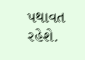પથાવત રહેશે.